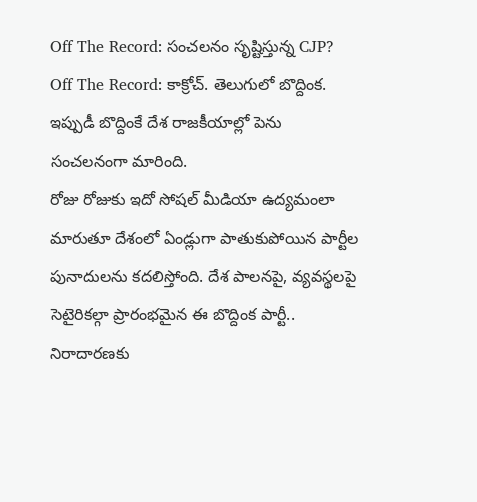Off The Record: సంచలనం సృష్టిస్తున్న CJP?
Off The Record: కాక్రోచ్. తెలుగులో బొద్దింక. ఇప్పుడీ బొద్దింకే దేశ రాజకీయాల్లో పెను సంచలనంగా మారింది.
రోజు రోజుకు ఇదో సోషల్ మీడియా ఉద్యమంలా మారుతూ దేశంలో ఏండ్లుగా పాతుకుపోయిన పార్టీల పునాదులను కదలిస్తోంది. దేశ పాలనపై, వ్యవస్థలపై సెటైరికల్గా ప్రారంభమైన ఈ బొద్దింక పార్టీ.. నిరాదారణకు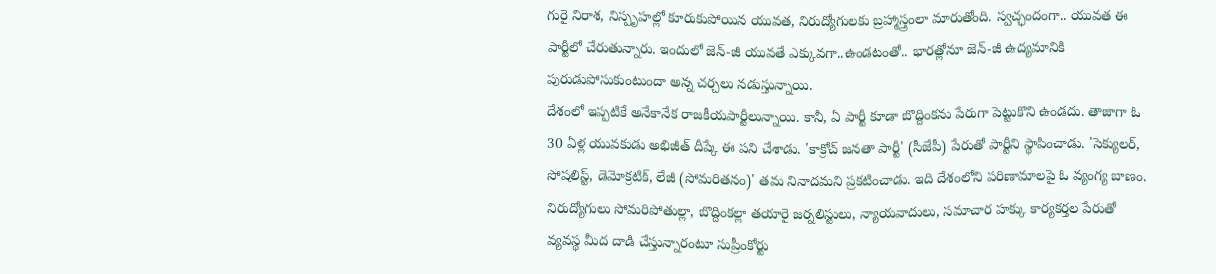గురై నిరాశ, నిస్పృహల్లో కూరుకుపోయిన యువత, నిరుద్యోగులకు బ్రహ్మాస్త్రంలా మారుతోంది. స్వచ్ఛందంగా.. యువత ఈ పార్టీలో చేరుతున్నారు. ఇందులో జెన్-జీ యువతే ఎక్కువగా..ఉండటంతో.. భారత్లోనూ జెన్-జీ ఉద్యమానికి పురుడుపోసుకుంటుందా అన్న చర్చలు నడుస్తున్నాయి.
దేశంలో ఇప్పటికే అనేకానేక రాజకీయపార్టీలున్నాయి. కానీ, ఏ పార్టీ కూడా బొద్దింకను పేరుగా పెట్టుకొని ఉండదు. తాజాగా ఓ 30 ఏళ్ల యువకుడు అభిజీత్ దీప్కే ఈ పని చేశాడు. 'కాక్రోచ్ జనతా పార్టీ' (సీజేపీ) పేరుతో పార్టీని స్థాపించాడు. 'సెక్యులర్, సోషలిస్ట్, డెమోక్రటిక్, లేజీ (సోమరితనం)' తమ నినాదమని ప్రకటించాడు. ఇది దేశంలోని పరిణామాలపై ఓ వ్యంగ్య బాణం. నిరుద్యోగులు సోమరిపోతుల్లా, బొద్దింకల్లా తయారై జర్నలిస్టులు, న్యాయవాదులు, సమాచార హక్కు కార్యకర్తల పేరుతో వ్యవస్థ మీద దాడి చేస్తున్నారంటూ సుప్రీంకోర్టు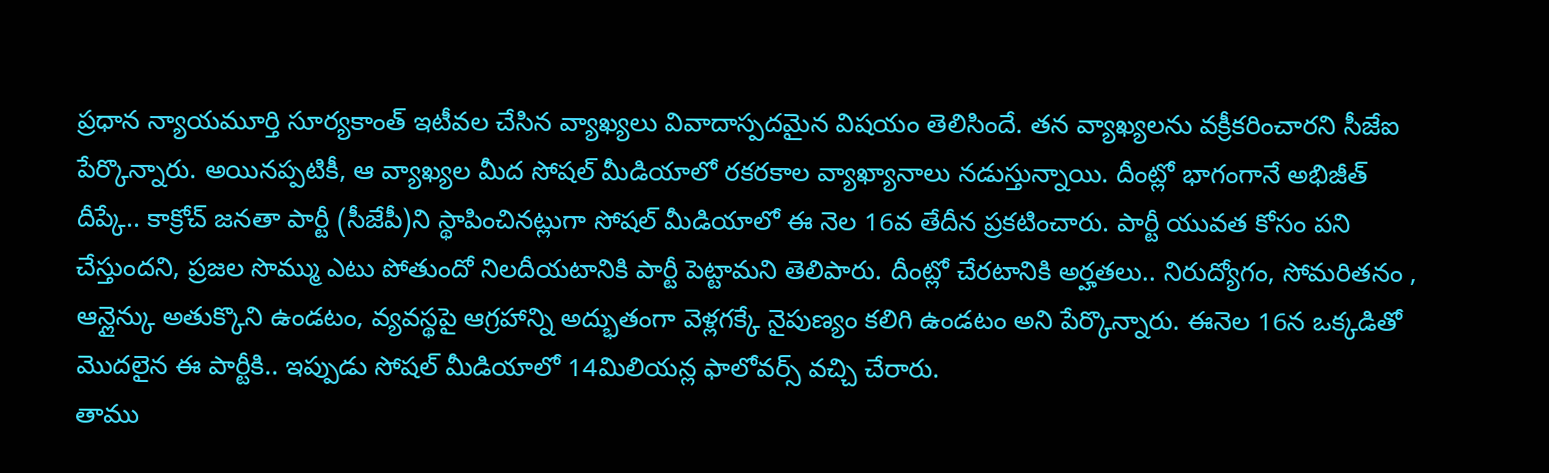ప్రధాన న్యాయమూర్తి సూర్యకాంత్ ఇటీవల చేసిన వ్యాఖ్యలు వివాదాస్పదమైన విషయం తెలిసిందే. తన వ్యాఖ్యలను వక్రీకరించారని సీజేఐ పేర్కొన్నారు. అయినప్పటికీ, ఆ వ్యాఖ్యల మీద సోషల్ మీడియాలో రకరకాల వ్యాఖ్యానాలు నడుస్తున్నాయి. దీంట్లో భాగంగానే అభిజీత్ దీప్కే.. కాక్రోచ్ జనతా పార్టీ (సీజేపీ)ని స్థాపించినట్లుగా సోషల్ మీడియాలో ఈ నెల 16వ తేదీన ప్రకటించారు. పార్టీ యువత కోసం పని చేస్తుందని, ప్రజల సొమ్ము ఎటు పోతుందో నిలదీయటానికి పార్టీ పెట్టామని తెలిపారు. దీంట్లో చేరటానికి అర్హతలు.. నిరుద్యోగం, సోమరితనం , ఆన్లైన్కు అతుక్కొని ఉండటం, వ్యవస్థపై ఆగ్రహాన్ని అద్భుతంగా వెళ్లగక్కే నైపుణ్యం కలిగి ఉండటం అని పేర్కొన్నారు. ఈనెల 16న ఒక్కడితో మొదలైన ఈ పార్టీకి.. ఇప్పుడు సోషల్ మీడియాలో 14మిలియన్ల ఫాలోవర్స్ వచ్చి చేరారు.
తాము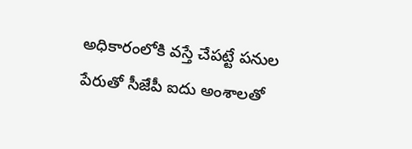అధికారంలోకి వస్తే చేపట్టే పనుల పేరుతో సీజేపీ ఐదు అంశాలతో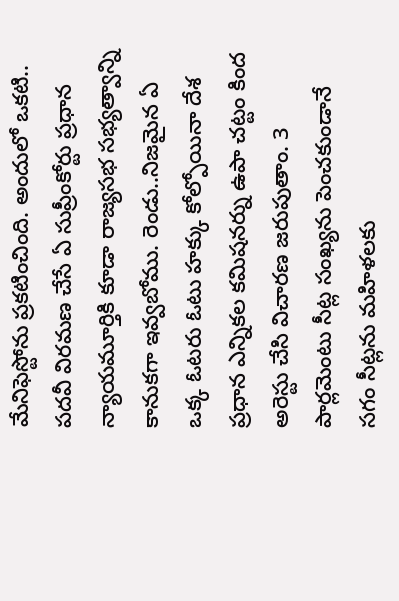మేనిఫెస్టోను ప్రకటించింది. అందులో ఒకటి.. పదవీ విరమణ చేసే ఏ సుప్రీంకోర్టు ప్రధాన న్యాయమూర్తికి కూడా రాజ్యసభ సభ్యత్వాన్ని కానుకగా ఇవ్వబోము. రెండు..నిజమైన ఏ ఒక్క ఓటరు ఓటు హక్కు కోల్పోయినా దేశ ప్రధాన ఎన్నికల కమిషనర్ను ఉపా చట్టం కింద అరెస్టు చేసి విచారణ జరుపుతాం. 3 పార్లమెంటు సీట్ల సంఖ్యను పెంచకుండానే సగం సీట్లను మహిళలకు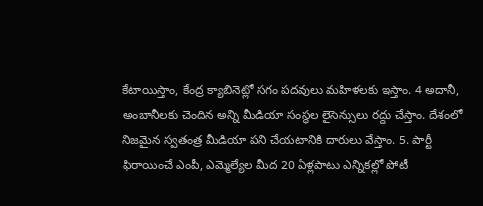కేటాయిస్తాం, కేంద్ర క్యాబినెట్లో సగం పదవులు మహిళలకు ఇస్తాం. 4 అదానీ, అంబానీలకు చెందిన అన్ని మీడియా సంస్థల లైసెన్సులు రద్దు చేస్తాం. దేశంలో నిజమైన స్వతంత్ర మీడియా పని చేయటానికి దారులు వేస్తాం. 5. పార్టీ ఫిరాయించే ఎంపీ, ఎమ్మెల్యేల మీద 20 ఏళ్లపాటు ఎన్నికల్లో పోటీ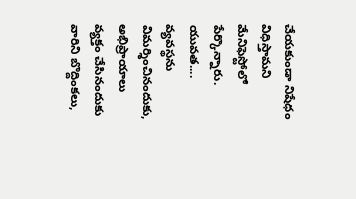చేయకుండా నిషేధం విధిస్తామని మేనిఫెస్టోలో పేర్కొన్నారు.
యువత.... వ్యవస్థను విమర్శించినందుకు, అభిప్రాయాలు వ్యక్తం చేసినందుకు వారిని బొద్దింకలు,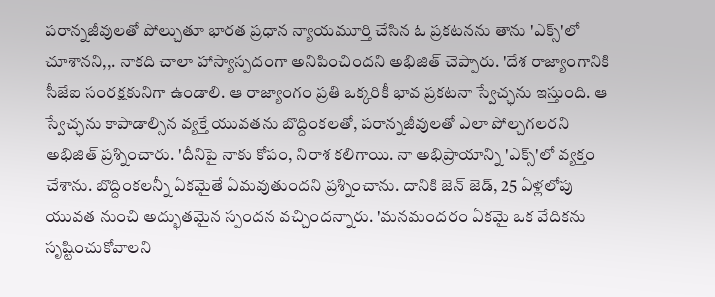పరాన్నజీవులతో పోల్చుతూ భారత ప్రధాన న్యాయమూర్తి చేసిన ఓ ప్రకటనను తాను 'ఎక్స్'లో చూశానని,,. నాకది చాలా హాస్యాస్పదంగా అనిపించిందని అభిజిత్ చెప్పారు. 'దేశ రాజ్యాంగానికి సీజేఐ సంరక్షకునిగా ఉండాలి. ఆ రాజ్యాంగం ప్రతి ఒక్కరికీ భావ ప్రకటనా స్వేచ్ఛను ఇస్తుంది. ఆ స్వేచ్ఛను కాపాడాల్సిన వ్యక్తే యువతను బొద్దింకలతో, పరాన్నజీవులతో ఎలా పోల్చగలరని అభిజిత్ ప్రశ్నించారు. 'దీనిపై నాకు కోపం, నిరాశ కలిగాయి. నా అభిప్రాయాన్ని 'ఎక్స్'లో వ్యక్తం చేశాను. బొద్దింకలన్నీ ఏకమైతే ఏమవుతుందని ప్రశ్నించాను. దానికి జెన్ జెడ్, 25 ఏళ్లలోపు యువత నుంచి అద్భుతమైన స్పందన వచ్చిందన్నారు. 'మనమందరం ఏకమై ఒక వేదికను సృష్టించుకోవాలని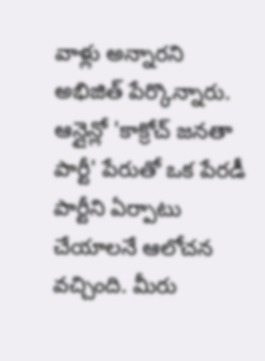వాళ్లు అన్నారని అభిజిత్ పేర్కొన్నారు. ఆన్లైన్లో 'కాక్రోచ్ జనతా పార్టీ' పేరుతో ఒక పేరడీ పార్టీని ఏర్పాటు చేయాలనే ఆలోచన వచ్చింది. మీరు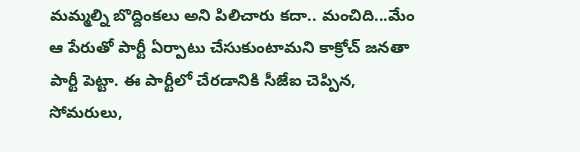మమ్మల్ని బొద్దింకలు అని పిలిచారు కదా.. మంచిది...మేం ఆ పేరుతో పార్టీ ఏర్పాటు చేసుకుంటామని కాక్రోచ్ జనతా పార్టీ పెట్టా. ఈ పార్టీలో చేరడానికి సీజేఐ చెప్పిన, సోమరులు,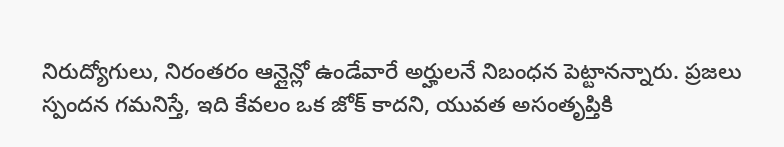నిరుద్యోగులు, నిరంతరం ఆన్లైన్లో ఉండేవారే అర్హులనే నిబంధన పెట్టానన్నారు. ప్రజలు స్పందన గమనిస్తే, ఇది కేవలం ఒక జోక్ కాదని, యువత అసంతృప్తికి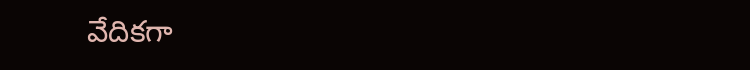వేదికగా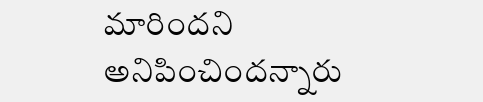మారిందని అనిపించిందన్నారు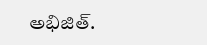అభిజిత్.